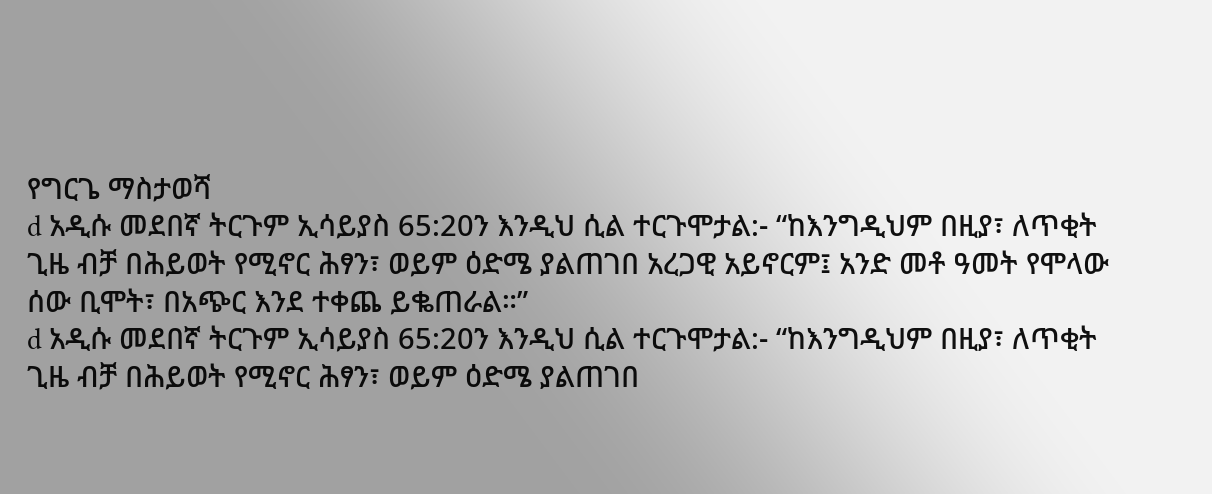የግርጌ ማስታወሻ
d አዲሱ መደበኛ ትርጉም ኢሳይያስ 65:20ን እንዲህ ሲል ተርጉሞታል:- “ከእንግዲህም በዚያ፣ ለጥቂት ጊዜ ብቻ በሕይወት የሚኖር ሕፃን፣ ወይም ዕድሜ ያልጠገበ አረጋዊ አይኖርም፤ አንድ መቶ ዓመት የሞላው ሰው ቢሞት፣ በአጭር እንደ ተቀጨ ይቈጠራል።”
d አዲሱ መደበኛ ትርጉም ኢሳይያስ 65:20ን እንዲህ ሲል ተርጉሞታል:- “ከእንግዲህም በዚያ፣ ለጥቂት ጊዜ ብቻ በሕይወት የሚኖር ሕፃን፣ ወይም ዕድሜ ያልጠገበ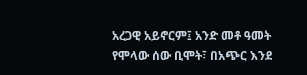አረጋዊ አይኖርም፤ አንድ መቶ ዓመት የሞላው ሰው ቢሞት፣ በአጭር እንደ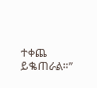ተቀጨ ይቈጠራል።”